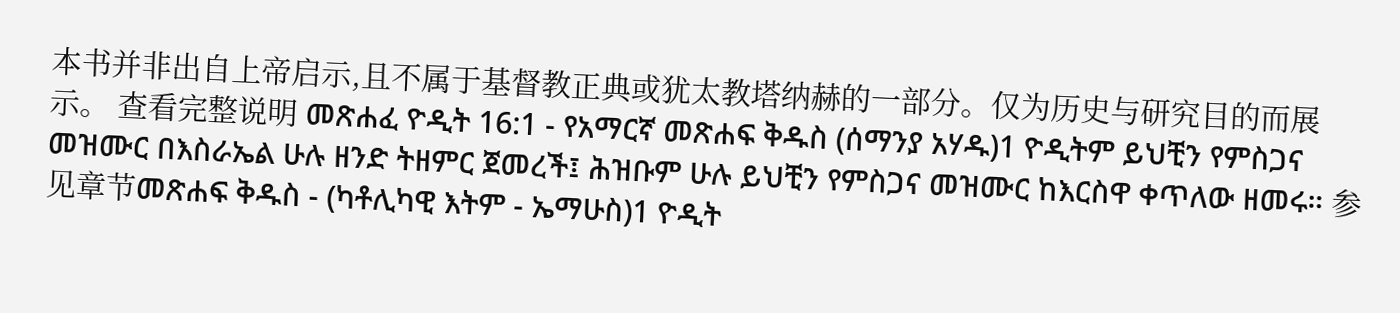本书并非出自上帝启示,且不属于基督教正典或犹太教塔纳赫的一部分。仅为历史与研究目的而展示。 查看完整说明 መጽሐፈ ዮዲት 16:1 - የአማርኛ መጽሐፍ ቅዱስ (ሰማንያ አሃዱ)1 ዮዲትም ይህቺን የምስጋና መዝሙር በእስራኤል ሁሉ ዘንድ ትዘምር ጀመረች፤ ሕዝቡም ሁሉ ይህቺን የምስጋና መዝሙር ከእርስዋ ቀጥለው ዘመሩ። 参见章节መጽሐፍ ቅዱስ - (ካቶሊካዊ እትም - ኤማሁስ)1 ዮዲት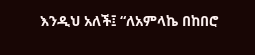እንዲህ አለች፤ “ለአምላኬ በከበሮ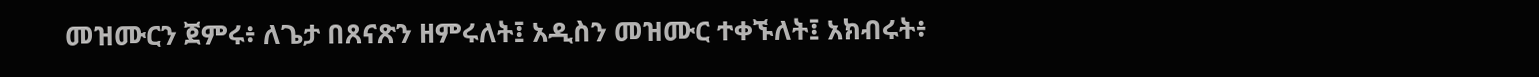መዝሙርን ጀምሩ፥ ለጌታ በጸናጽን ዘምሩለት፤ አዲስን መዝሙር ተቀኙለት፤ አክብሩት፥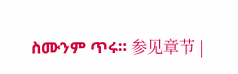ስሙንም ጥሩ። 参见章节 |